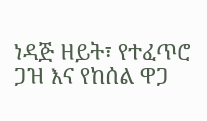ነዳጅ ዘይት፣ የተፈጥሮ ጋዝ እና የከሰል ዋጋ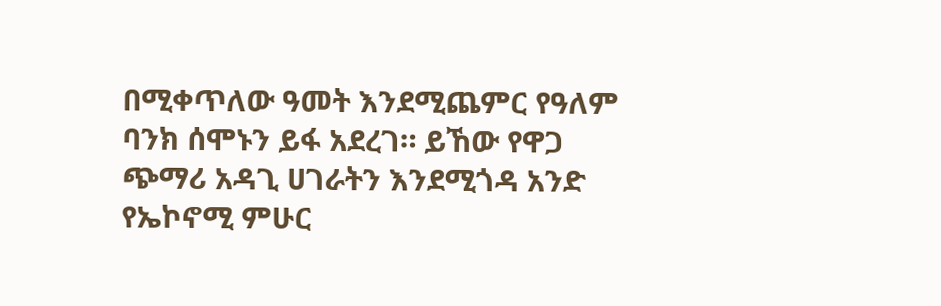በሚቀጥለው ዓመት እንደሚጨምር የዓለም ባንክ ሰሞኑን ይፋ አደረገ። ይኸው የዋጋ ጭማሪ አዳጊ ሀገራትን እንደሚጎዳ አንድ የኤኮኖሚ ምሁር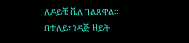ለዶይቼ ቬለ ገልጸዋል።
በተለይ፣ ነዳጅ ዘይት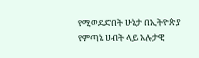የሚወደድበት ሁኔታ በኢትዮጵያ የምጣኔ ሀብት ላይ አሉታዊ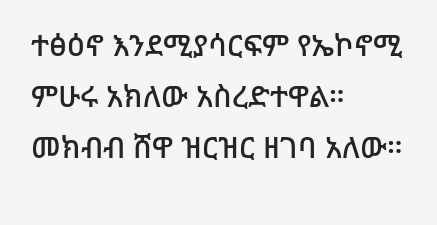ተፅዕኖ እንደሚያሳርፍም የኤኮኖሚ ምሁሩ አክለው አስረድተዋል። መክብብ ሸዋ ዝርዝር ዘገባ አለው።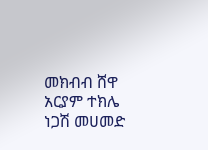መክብብ ሸዋ
አርያም ተክሌ
ነጋሽ መሀመድ